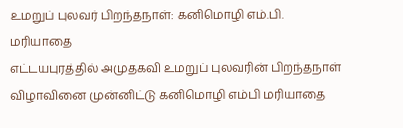உமறுப் புலவர் பிறந்தநாள்: கனிமொழி எம்.பி. மரியாதை
எட்டயபுரத்தில் அமுதகவி உமறுப் புலவரின் பிறந்தநாள் விழாவினை முன்னிட்டு கனிமொழி எம்பி மரியாதை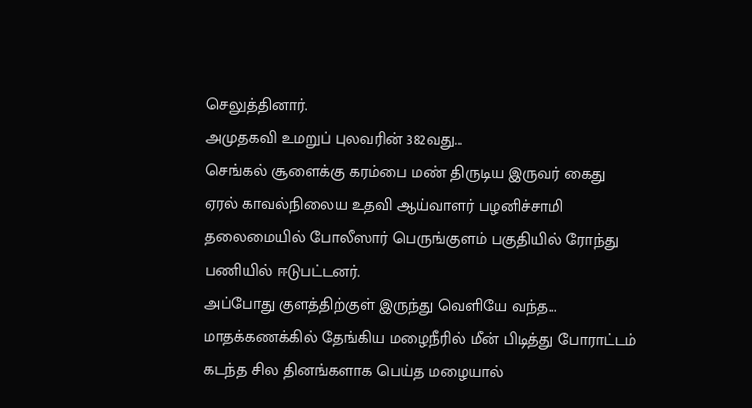செலுத்தினார்.
அமுதகவி உமறுப் புலவரின் 382வது...
செங்கல் சூளைக்கு கரம்பை மண் திருடிய இருவர் கைது
ஏரல் காவல்நிலைய உதவி ஆய்வாளர் பழனிச்சாமி தலைமையில் போலீஸார் பெருங்குளம் பகுதியில் ரோந்து பணியில் ஈடுபட்டனர்.
அப்போது குளத்திற்குள் இருந்து வெளியே வந்த...
மாதக்கணக்கில் தேங்கிய மழைநீரில் மீன் பிடித்து போராட்டம்
கடந்த சில தினங்களாக பெய்த மழையால்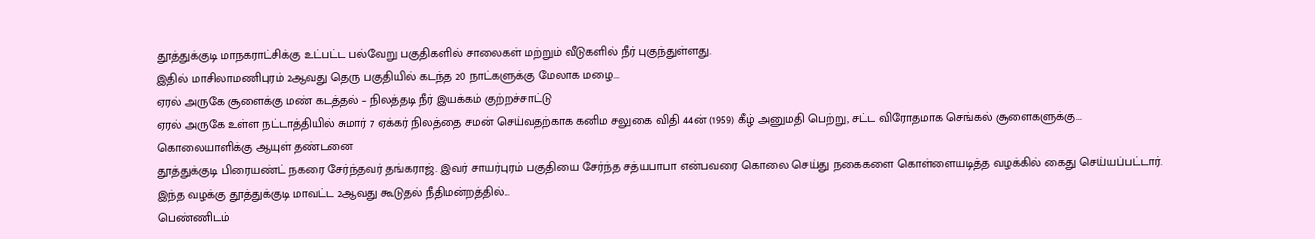தூத்துக்குடி மாநகராட்சிக்கு உட்பட்ட பல்வேறு பகுதிகளில் சாலைகள் மற்றும் வீடுகளில் நீர் புகுந்துள்ளது.
இதில் மாசிலாமணிபுரம் 2ஆவது தெரு பகுதியில் கடந்த 20 நாட்களுக்கு மேலாக மழை...
ஏரல் அருகே சூளைக்கு மண் கடத்தல் – நிலத்தடி நீர் இயக்கம் குற்றச்சாட்டு
ஏரல் அருகே உள்ள நட்டாத்தியில் சுமார் 7 ஏக்கர் நிலத்தை சமன் செய்வதற்காக கனிம சலுகை விதி 44ன் (1959) கீழ் அனுமதி பெற்று, சட்ட விரோதமாக செங்கல் சூளைகளுக்கு...
கொலையாளிக்கு ஆயுள் தண்டனை
தூத்துக்குடி பிரையண்ட் நகரை சேர்ந்தவர் தங்கராஜ். இவர் சாயர்புரம் பகுதியை சேர்ந்த சத்யபாபா என்பவரை கொலை செய்து நகைகளை கொள்ளையடித்த வழக்கில் கைது செய்யப்பட்டார்.
இந்த வழக்கு தூத்துக்குடி மாவட்ட 2ஆவது கூடுதல் நீதிமன்றத்தில்...
பெண்ணிடம்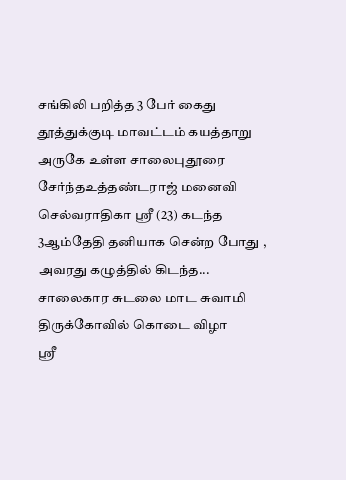சங்கிலி பறித்த 3 பேர் கைது
தூத்துக்குடி மாவட்டம் கயத்தாறு அருகே உள்ள சாலைபுதூரை சேர்ந்தஉத்தண்டராஜ் மனைவி செல்வராதிகா ஸ்ரீ (23) கடந்த 3ஆம்தேதி தனியாக சென்ற போது , அவரது கழுத்தில் கிடந்த...
சாலைகார சுடலை மாட சுவாமி திருக்கோவில் கொடை விழா
ஸ்ரீ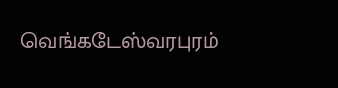வெங்கடேஸ்வரபுரம்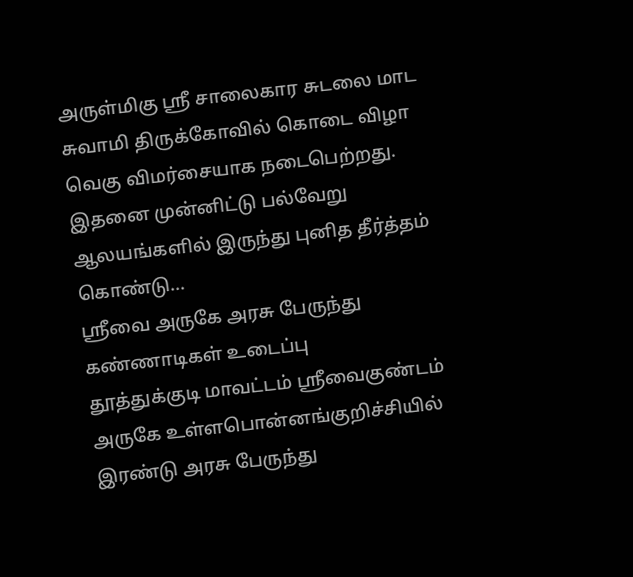அருள்மிகு ஸ்ரீ சாலைகார சுடலை மாட சுவாமி திருக்கோவில் கொடை விழா வெகு விமர்சையாக நடைபெற்றது. இதனை முன்னிட்டு பல்வேறு ஆலயங்களில் இருந்து புனித தீர்த்தம் கொண்டு...
ஸ்ரீவை அருகே அரசு பேருந்து கண்ணாடிகள் உடைப்பு
தூத்துக்குடி மாவட்டம் ஸ்ரீவைகுண்டம் அருகே உள்ளபொன்னங்குறிச்சியில் இரண்டு அரசு பேருந்து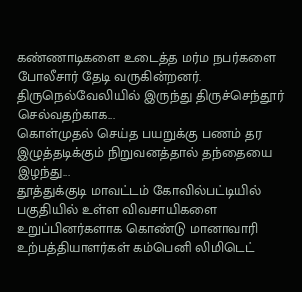கண்ணாடிகளை உடைத்த மர்ம நபர்களை போலீசார் தேடி வருகின்றனர்.
திருநெல்வேலியில் இருந்து திருச்செந்தூர் செல்வதற்காக...
கொள்முதல் செய்த பயறுக்கு பணம் தர இழுத்தடிக்கும் நிறுவனத்தால் தந்தையை இழந்து...
தூத்துக்குடி மாவட்டம் கோவில்பட்டியில் பகுதியில் உள்ள விவசாயிகளை உறுப்பினர்களாக கொண்டு மானாவாரி உற்பத்தியாளர்கள் கம்பெனி லிமிடெட்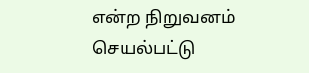என்ற நிறுவனம் செயல்பட்டு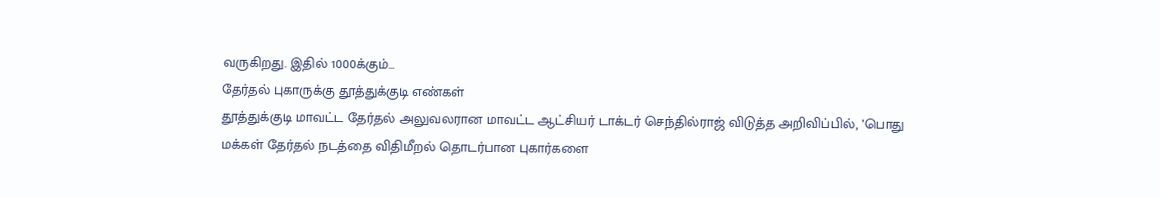வருகிறது. இதில் 1000க்கும்...
தேர்தல் புகாருக்கு தூத்துக்குடி எண்கள்
தூத்துக்குடி மாவட்ட தேர்தல் அலுவலரான மாவட்ட ஆட்சியர் டாக்டர் செந்தில்ராஜ் விடுத்த அறிவிப்பில், ’பொது மக்கள் தேர்தல் நடத்தை விதிமீறல் தொடர்பான புகார்களை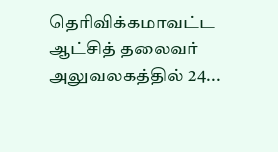தெரிவிக்கமாவட்ட ஆட்சித் தலைவர் அலுவலகத்தில் 24...